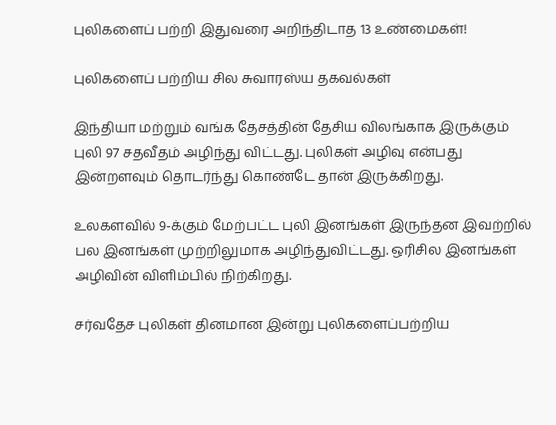புலிகளைப் பற்றி இதுவரை அறிந்திடாத 13 உண்மைகள்!

புலிகளைப் பற்றிய சில சுவாரஸ்ய தகவல்கள்

இந்தியா மற்றும் வங்க தேசத்தின் தேசிய விலங்காக இருக்கும் புலி 97 சதவீதம் அழிந்து விட்டது. புலிகள் அழிவு என்பது இன்றளவும் தொடர்ந்து கொண்டே தான் இருக்கிறது.

உலகளவில் 9-க்கும் மேற்பட்ட புலி இனங்கள் இருந்தன இவற்றில் பல இனங்கள் முற்றிலுமாக அழிந்துவிட்டது. ஒரிசில இனங்கள் அழிவின் விளிம்பில் நிற்கிறது.

சர்வதேச புலிகள் தினமான இன்று புலிகளைப்பற்றிய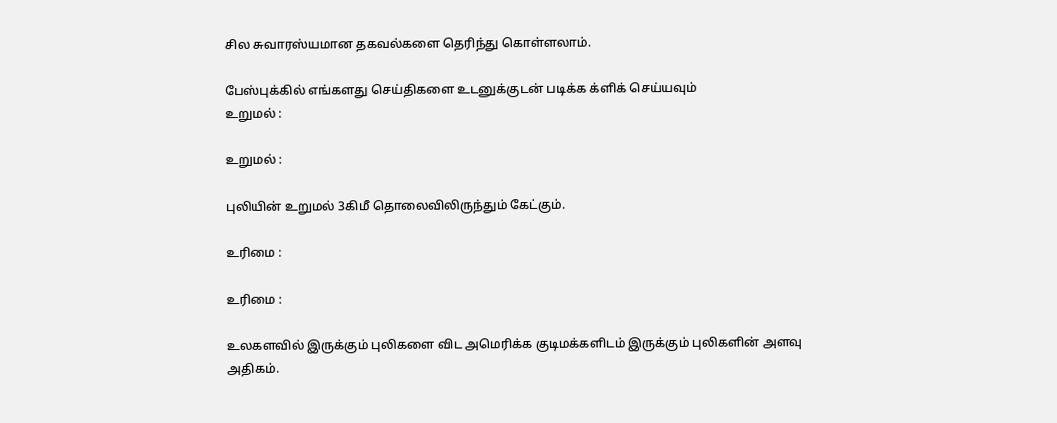சில சுவாரஸ்யமான தகவல்களை தெரிந்து கொள்ளலாம்.

பேஸ்புக்கில் எங்களது செய்திகளை உடனுக்குடன் படிக்க க்ளிக் செய்யவும்
உறுமல் :

உறுமல் :

புலியின் உறுமல் 3கிமீ தொலைவிலிருந்தும் கேட்கும்.

உரிமை :

உரிமை :

உலகளவில் இருக்கும் புலிகளை விட அமெரிக்க குடிமக்களிடம் இருக்கும் புலிகளின் அளவு அதிகம்.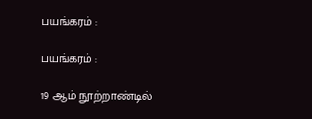பயங்கரம் :

பயங்கரம் :

19 ஆம் நூற்றாண்டில்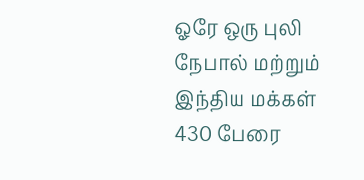ஓரே ஒரு புலி நேபால் மற்றும் இந்திய மக்கள் 430 பேரை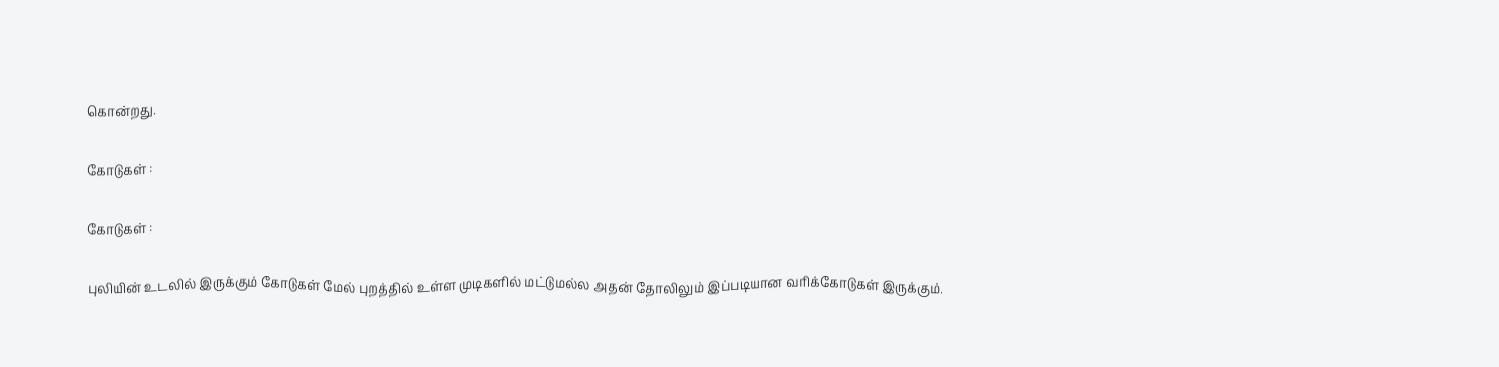கொன்றது.

கோடுகள் :

கோடுகள் :

புலியின் உடலில் இருக்கும் கோடுகள் மேல் புறத்தில் உள்ள முடிகளில் மட்டுமல்ல அதன் தோலிலும் இப்படியான வரிக்கோடுகள் இருக்கும்.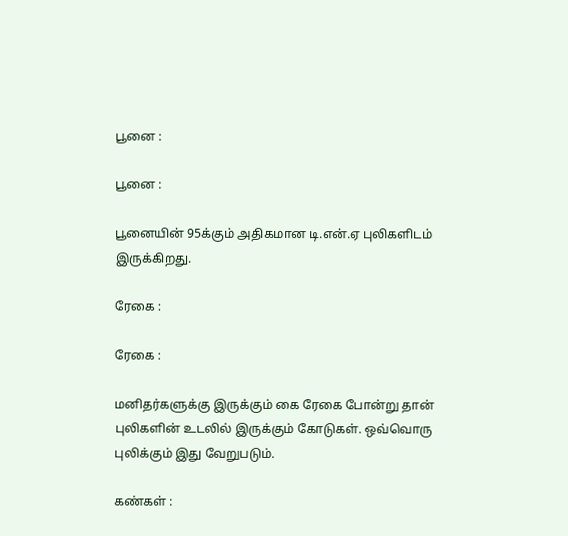பூனை :

பூனை :

பூனையின் 95க்கும் அதிகமான டி.என்.ஏ புலிகளிடம் இருக்கிறது.

ரேகை :

ரேகை :

மனிதர்களுக்கு இருக்கும் கை ரேகை போன்று தான் புலிகளின் உடலில் இருக்கும் கோடுகள். ஒவ்வொரு புலிக்கும் இது வேறுபடும்.

கண்கள் :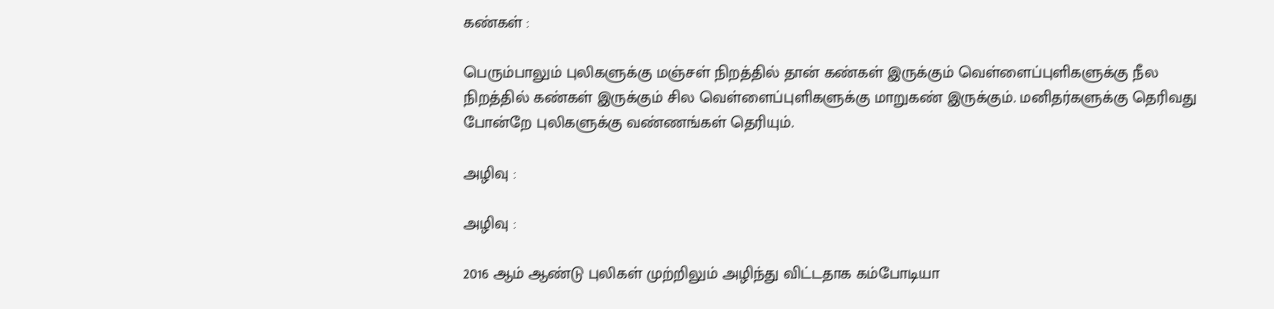கண்கள் :

பெரும்பாலும் புலிகளுக்கு மஞ்சள் நிறத்தில் தான் கண்கள் இருக்கும் வெள்ளைப்புளிகளுக்கு நீல நிறத்தில் கண்கள் இருக்கும் சில வெள்ளைப்புளிகளுக்கு மாறுகண் இருக்கும். மனிதர்களுக்கு தெரிவது போன்றே புலிகளுக்கு வண்ணங்கள் தெரியும்.

அழிவு :

அழிவு :

2016 ஆம் ஆண்டு புலிகள் முற்றிலும் அழிந்து விட்டதாக கம்போடியா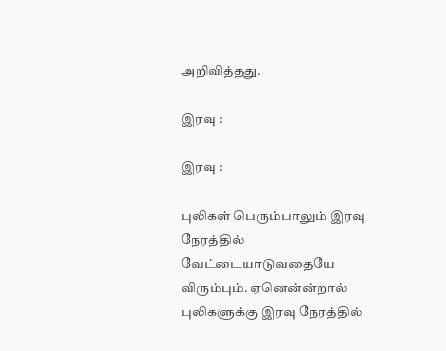அறிவித்தது.

இரவு :

இரவு :

புலிகள் பெரும்பாலும் இரவு நேரத்தில் வேட்டையாடுவதையே விரும்பும். ஏனென்ன்றால் புலிகளுக்கு இரவு நேரத்தில்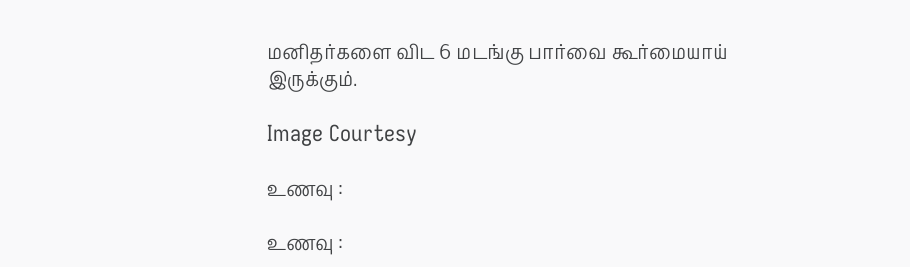மனிதர்களை விட 6 மடங்கு பார்வை கூர்மையாய் இருக்கும்.

Image Courtesy

உணவு :

உணவு :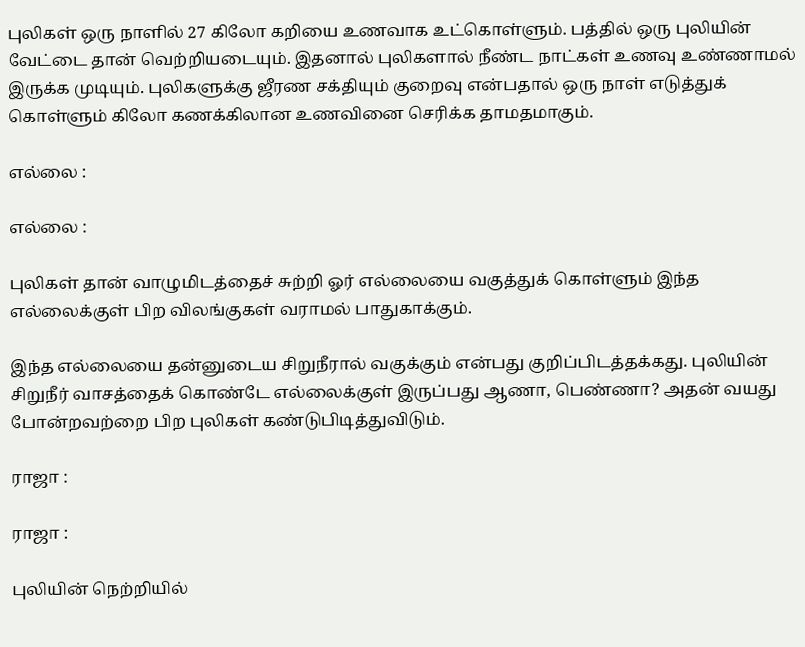புலிகள் ஒரு நாளில் 27 கிலோ கறியை உணவாக உட்கொள்ளும். பத்தில் ஒரு புலியின் வேட்டை தான் வெற்றியடையும். இதனால் புலிகளால் நீண்ட நாட்கள் உணவு உண்ணாமல் இருக்க முடியும். புலிகளுக்கு ஜீரண சக்தியும் குறைவு என்பதால் ஒரு நாள் எடுத்துக் கொள்ளும் கிலோ கணக்கிலான உணவினை செரிக்க தாமதமாகும்.

எல்லை :

எல்லை :

புலிகள் தான் வாழுமிடத்தைச் சுற்றி ஓர் எல்லையை வகுத்துக் கொள்ளும் இந்த எல்லைக்குள் பிற விலங்குகள் வராமல் பாதுகாக்கும்.

இந்த எல்லையை தன்னுடைய சிறுநீரால் வகுக்கும் என்பது குறிப்பிடத்தக்கது. புலியின் சிறுநீர் வாசத்தைக் கொண்டே எல்லைக்குள் இருப்பது ஆணா, பெண்ணா? அதன் வயது போன்றவற்றை பிற புலிகள் கண்டுபிடித்துவிடும்.

ராஜா :

ராஜா :

புலியின் நெற்றியில்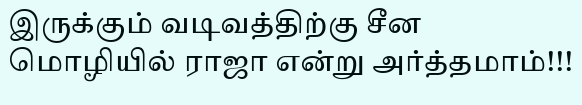இருக்கும் வடிவத்திற்கு சீன மொழியில் ராஜா என்று அர்த்தமாம்!!!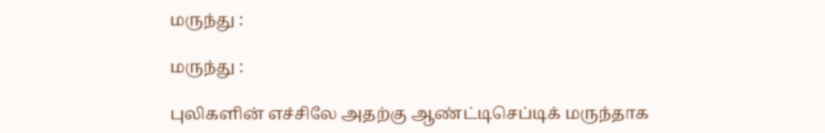மருந்து :

மருந்து :

புலிகளின் எச்சிலே அதற்கு ஆண்ட்டிசெப்டிக் மருந்தாக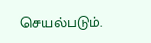செயல்படும்.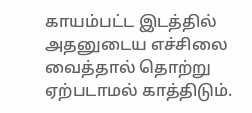காயம்பட்ட இடத்தில் அதனுடைய எச்சிலை வைத்தால் தொற்று ஏற்படாமல் காத்திடும்.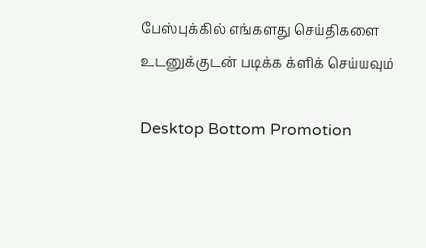பேஸ்புக்கில் எங்களது செய்திகளை உடனுக்குடன் படிக்க க்ளிக் செய்யவும்

Desktop Bottom Promotion